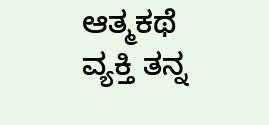ಆತ್ಮಕಥೆ
ವ್ಯಕ್ತಿ ತನ್ನ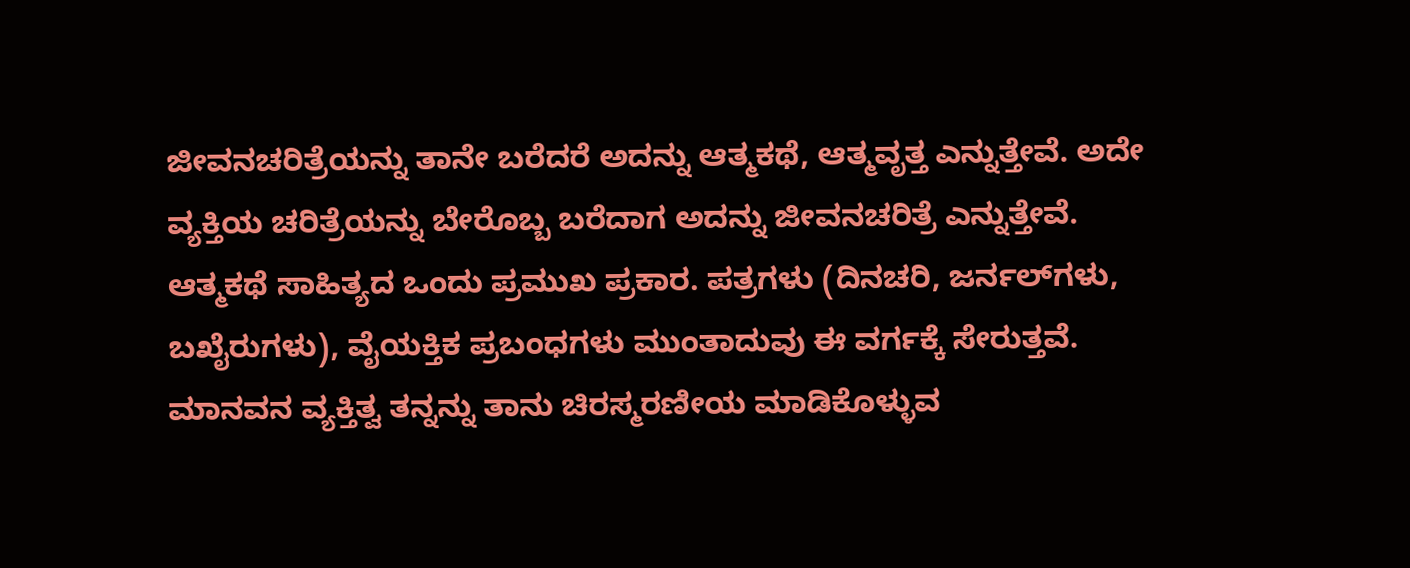ಜೀವನಚರಿತ್ರೆಯನ್ನು ತಾನೇ ಬರೆದರೆ ಅದನ್ನು ಆತ್ಮಕಥೆ, ಆತ್ಮವೃತ್ತ ಎನ್ನುತ್ತೇವೆ. ಅದೇ ವ್ಯಕ್ತಿಯ ಚರಿತ್ರೆಯನ್ನು ಬೇರೊಬ್ಬ ಬರೆದಾಗ ಅದನ್ನು ಜೀವನಚರಿತ್ರೆ ಎನ್ನುತ್ತೇವೆ. ಆತ್ಮಕಥೆ ಸಾಹಿತ್ಯದ ಒಂದು ಪ್ರಮುಖ ಪ್ರಕಾರ. ಪತ್ರಗಳು (ದಿನಚರಿ, ಜರ್ನಲ್‍ಗಳು, ಬಖೈರುಗಳು), ವೈಯಕ್ತಿಕ ಪ್ರಬಂಧಗಳು ಮುಂತಾದುವು ಈ ವರ್ಗಕ್ಕೆ ಸೇರುತ್ತವೆ. ಮಾನವನ ವ್ಯಕ್ತಿತ್ವ ತನ್ನನ್ನು ತಾನು ಚಿರಸ್ಮರಣೀಯ ಮಾಡಿಕೊಳ್ಳುವ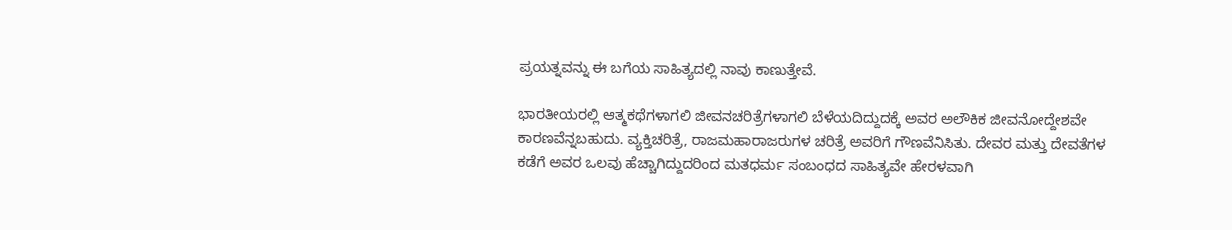ಪ್ರಯತ್ನವನ್ನು ಈ ಬಗೆಯ ಸಾಹಿತ್ಯದಲ್ಲಿ ನಾವು ಕಾಣುತ್ತೇವೆ.

ಭಾರತೀಯರಲ್ಲಿ ಆತ್ಮಕಥೆಗಳಾಗಲಿ ಜೀವನಚರಿತ್ರೆಗಳಾಗಲಿ ಬೆಳೆಯದಿದ್ದುದಕ್ಕೆ ಅವರ ಅಲೌಕಿಕ ಜೀವನೋದ್ದೇಶವೇ ಕಾರಣವೆನ್ನಬಹುದು. ವ್ಯಕ್ತಿಚರಿತ್ರೆ, ರಾಜಮಹಾರಾಜರುಗಳ ಚರಿತ್ರೆ ಅವರಿಗೆ ಗೌಣವೆನಿಸಿತು. ದೇವರ ಮತ್ತು ದೇವತೆಗಳ ಕಡೆಗೆ ಅವರ ಒಲವು ಹೆಚ್ಚಾಗಿದ್ದುದರಿಂದ ಮತಧರ್ಮ ಸಂಬಂಧದ ಸಾಹಿತ್ಯವೇ ಹೇರಳವಾಗಿ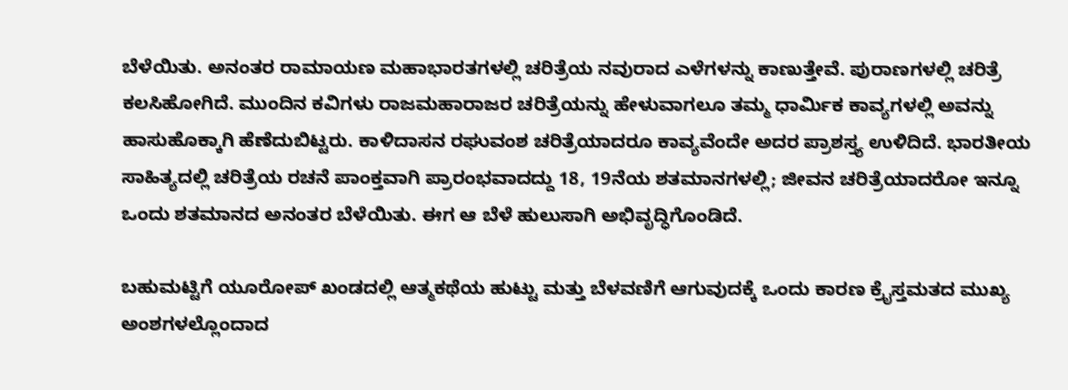ಬೆಳೆಯಿತು. ಅನಂತರ ರಾಮಾಯಣ ಮಹಾಭಾರತಗಳಲ್ಲಿ ಚರಿತ್ರೆಯ ನವುರಾದ ಎಳೆಗಳನ್ನು ಕಾಣುತ್ತೇವೆ. ಪುರಾಣಗಳಲ್ಲಿ ಚರಿತ್ರೆ ಕಲಸಿಹೋಗಿದೆ. ಮುಂದಿನ ಕವಿಗಳು ರಾಜಮಹಾರಾಜರ ಚರಿತ್ರೆಯನ್ನು ಹೇಳುವಾಗಲೂ ತಮ್ಮ ಧಾರ್ಮಿಕ ಕಾವ್ಯಗಳಲ್ಲಿ ಅವನ್ನು ಹಾಸುಹೊಕ್ಕಾಗಿ ಹೆಣೆದುಬಿಟ್ಟರು. ಕಾಳಿದಾಸನ ರಘುವಂಶ ಚರಿತ್ರೆಯಾದರೂ ಕಾವ್ಯವೆಂದೇ ಅದರ ಪ್ರಾಶಸ್ತ್ಯ ಉಳಿದಿದೆ. ಭಾರತೀಯ ಸಾಹಿತ್ಯದಲ್ಲಿ ಚರಿತ್ರೆಯ ರಚನೆ ಪಾಂಕ್ತವಾಗಿ ಪ್ರಾರಂಭವಾದದ್ದು 18, 19ನೆಯ ಶತಮಾನಗಳಲ್ಲಿ; ಜೀವನ ಚರಿತ್ರೆಯಾದರೋ ಇನ್ನೂ ಒಂದು ಶತಮಾನದ ಅನಂತರ ಬೆಳೆಯಿತು. ಈಗ ಆ ಬೆಳೆ ಹುಲುಸಾಗಿ ಅಭಿವೃದ್ಧಿಗೊಂಡಿದೆ.

ಬಹುಮಟ್ಟಿಗೆ ಯೂರೋಪ್ ಖಂಡದಲ್ಲಿ ಆತ್ಮಕಥೆಯ ಹುಟ್ಟು ಮತ್ತು ಬೆಳವಣಿಗೆ ಆಗುವುದಕ್ಕೆ ಒಂದು ಕಾರಣ ಕ್ರೈಸ್ತಮತದ ಮುಖ್ಯ ಅಂಶಗಳಲ್ಲೊಂದಾದ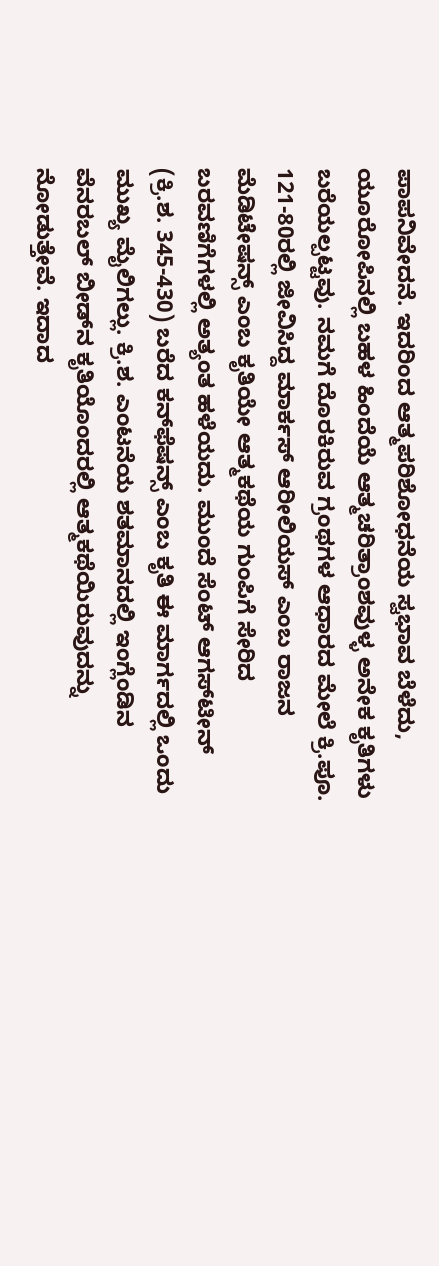ಪಾಪನಿವೇದನೆ. ಇದರಿಂದ ಆತ್ಮಪರಿಶೋಧನೆಯ ಸ್ವಭಾವ ಬೆಳೆದು, ಯೂರೋಪಿನಲ್ಲಿ ಬಹಳ ಹಿಂದೆಯೆ ಆತ್ಮಚರಿತ್ರಾಂಶವುಳ್ಳ ಅನೇಕ ಕೃತಿಗಳು ಬರೆಯಲ್ಪಟ್ಟವು. ನಮಗೆ ದೊರಕಿರುವ ಗ್ರಂಥಗಳ ಆಧಾರದ ಮೇಲೆ ಕ್ರಿ.ಪೂ. 121-80ರಲ್ಲಿ ಜೀವಿಸಿದ್ದ ಮಾರ್ಕಸ್ ಆರೀಲಿಯಸ್ ಎಂಬ ರಾಜನ ಮೆಡಿಟೇಷನ್ಸ್ ಎಂಬ ಕೃತಿಯೇ ಆತ್ಮಕಥೆಯ ಗುಂಪಿಗೆ ಸೇರಿದ ಬರವಣಿಗೆಗಳಲ್ಲಿ ಅತ್ಯಂತ ಹಳೆಯದು. ಮುಂದೆ ಸೆಂಟ್ ಆಗಸ್‍ಟೀನ್ (ಕ್ರಿ.ಶ. 345-430) ಬರೆದ ಕನ್‍ಫೆಷನ್ಸ್ ಎಂಬ ಕೃತಿ ಈ ಮಾರ್ಗದಲ್ಲಿ ಒಂದು ಮುಖ್ಯ ಮೈಲಿಗಲ್ಲು. ಕ್ರಿ.ಶ. ಎಂಟನೆಯ ಶತಮಾನದಲ್ಲಿ ಇಂಗ್ಲೆಂಡಿನ ವೆನರಬಲ್ ಬೀಡ್‍ನ ಕೃತಿಯೊಂದರಲ್ಲಿ ಆತ್ಮಕಥೆಯಿರುವುದನ್ನು ನೋಡುತ್ತೇವೆ. ಇದಾದ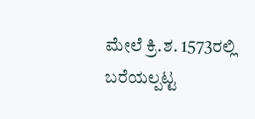ಮೇಲೆ ಕ್ರಿ.ಶ. 1573ರಲ್ಲಿ ಬರೆಯಲ್ಪಟ್ಟ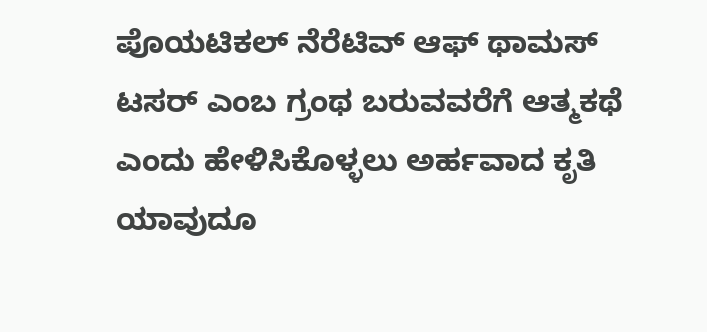ಪೊಯಟಿಕಲ್ ನೆರೆಟಿವ್ ಆಫ್ ಥಾಮಸ್ ಟಸರ್ ಎಂಬ ಗ್ರಂಥ ಬರುವವರೆಗೆ ಆತ್ಮಕಥೆ ಎಂದು ಹೇಳಿಸಿಕೊಳ್ಳಲು ಅರ್ಹವಾದ ಕೃತಿ ಯಾವುದೂ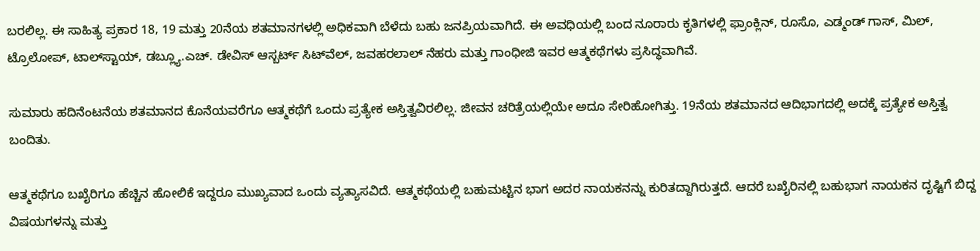ಬರಲಿಲ್ಲ. ಈ ಸಾಹಿತ್ಯ ಪ್ರಕಾರ 18, 19 ಮತ್ತು 20ನೆಯ ಶತಮಾನಗಳಲ್ಲಿ ಅಧಿಕವಾಗಿ ಬೆಳೆದು ಬಹು ಜನಪ್ರಿಯವಾಗಿದೆ. ಈ ಅವಧಿಯಲ್ಲಿ ಬಂದ ನೂರಾರು ಕೃತಿಗಳಲ್ಲಿ ಫ್ರಾಂಕ್ಲಿನ್, ರೂಸೊ, ಎಡ್ಮಂಡ್ ಗಾಸ್, ಮಿಲ್, ಟ್ರೊಲೋಪ್, ಟಾಲ್‍ಸ್ಟಾಯ್, ಡಬ್ಲ್ಯೂ.ಎಚ್. ಡೇವಿಸ್ ಆಸ್ಬರ್ಟ್ ಸಿಟ್‍ವೆಲ್, ಜವಹರಲಾಲ್ ನೆಹರು ಮತ್ತು ಗಾಂಧೀಜಿ ಇವರ ಆತ್ಮಕಥೆಗಳು ಪ್ರಸಿದ್ಧವಾಗಿವೆ.

ಸುಮಾರು ಹದಿನೆಂಟನೆಯ ಶತಮಾನದ ಕೊನೆಯವರೆಗೂ ಆತ್ಮಕಥೆಗೆ ಒಂದು ಪ್ರತ್ಯೇಕ ಅಸ್ತಿತ್ವವಿರಲಿಲ್ಲ. ಜೀವನ ಚರಿತ್ರೆಯಲ್ಲಿಯೇ ಅದೂ ಸೇರಿಹೋಗಿತ್ತು. 19ನೆಯ ಶತಮಾನದ ಆದಿಭಾಗದಲ್ಲಿ ಅದಕ್ಕೆ ಪ್ರತ್ಯೇಕ ಅಸ್ತಿತ್ವ ಬಂದಿತು.

ಆತ್ಮಕಥೆಗೂ ಬಖೈರಿಗೂ ಹೆಚ್ಚಿನ ಹೋಲಿಕೆ ಇದ್ದರೂ ಮುಖ್ಯವಾದ ಒಂದು ವ್ಯತ್ಯಾಸವಿದೆ. ಆತ್ಮಕಥೆಯಲ್ಲಿ ಬಹುಮಟ್ಟಿನ ಭಾಗ ಅದರ ನಾಯಕನನ್ನು ಕುರಿತದ್ದಾಗಿರುತ್ತದೆ. ಆದರೆ ಬಖೈರಿನಲ್ಲಿ ಬಹುಭಾಗ ನಾಯಕನ ದೃಷ್ಟಿಗೆ ಬಿದ್ದ ವಿಷಯಗಳನ್ನು ಮತ್ತು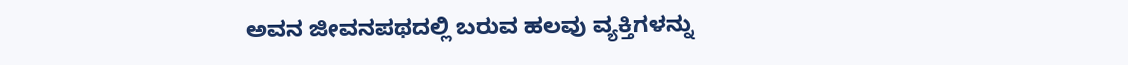ಅವನ ಜೀವನಪಥದಲ್ಲಿ ಬರುವ ಹಲವು ವ್ಯಕ್ತಿಗಳನ್ನು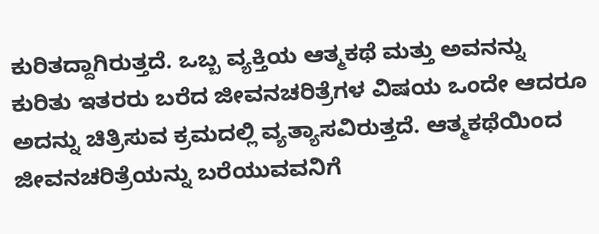ಕುರಿತದ್ದಾಗಿರುತ್ತದೆ. ಒಬ್ಬ ವ್ಯಕ್ತಿಯ ಆತ್ಮಕಥೆ ಮತ್ತು ಅವನನ್ನು ಕುರಿತು ಇತರರು ಬರೆದ ಜೀವನಚರಿತ್ರೆಗಳ ವಿಷಯ ಒಂದೇ ಆದರೂ ಅದನ್ನು ಚಿತ್ರಿಸುವ ಕ್ರಮದಲ್ಲಿ ವ್ಯತ್ಯಾಸವಿರುತ್ತದೆ. ಆತ್ಮಕಥೆಯಿಂದ ಜೀವನಚರಿತ್ರೆಯನ್ನು ಬರೆಯುವವನಿಗೆ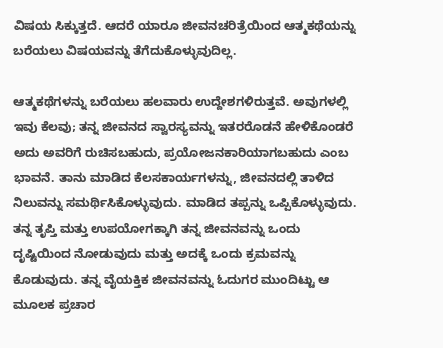ವಿಷಯ ಸಿಕ್ಕುತ್ತದೆ. ಆದರೆ ಯಾರೂ ಜೀವನಚರಿತ್ರೆಯಿಂದ ಆತ್ಮಕಥೆಯನ್ನು ಬರೆಯಲು ವಿಷಯವನ್ನು ತೆಗೆದುಕೊಳ್ಳುವುದಿಲ್ಲ.

ಆತ್ಮಕಥೆಗಳನ್ನು ಬರೆಯಲು ಹಲವಾರು ಉದ್ದೇಶಗಳಿರುತ್ತವೆ. ಅವುಗಳಲ್ಲಿ ಇವು ಕೆಲವು; ತನ್ನ ಜೀವನದ ಸ್ವಾರಸ್ಯವನ್ನು ಇತರರೊಡನೆ ಹೇಳಿಕೊಂಡರೆ ಅದು ಅವರಿಗೆ ರುಚಿಸಬಹುದು, ಪ್ರಯೋಜನಕಾರಿಯಾಗಬಹುದು ಎಂಬ ಭಾವನೆ. ತಾನು ಮಾಡಿದ ಕೆಲಸಕಾರ್ಯಗಳನ್ನು, ಜೀವನದಲ್ಲಿ ತಾಳಿದ ನಿಲುವನ್ನು ಸಮರ್ಥಿಸಿಕೊಳ್ಳುವುದು. ಮಾಡಿದ ತಪ್ಪನ್ನು ಒಪ್ಪಿಕೊಳ್ಳುವುದು. ತನ್ನ ತೃಪ್ತಿ ಮತ್ತು ಉಪಯೋಗಕ್ಕಾಗಿ ತನ್ನ ಜೀವನವನ್ನು ಒಂದು ದೃಷ್ಟಿಯಿಂದ ನೋಡುವುದು ಮತ್ತು ಅದಕ್ಕೆ ಒಂದು ಕ್ರಮವನ್ನು ಕೊಡುವುದು. ತನ್ನ ವೈಯಕ್ತಿಕ ಜೀವನವನ್ನು ಓದುಗರ ಮುಂದಿಟ್ಟು ಆ ಮೂಲಕ ಪ್ರಚಾರ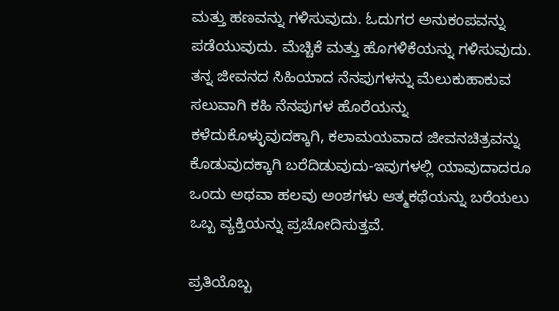ಮತ್ತು ಹಣವನ್ನು ಗಳಿಸುವುದು. ಓದುಗರ ಅನುಕಂಪವನ್ನು ಪಡೆಯುವುದು. ಮೆಚ್ಚಿಕೆ ಮತ್ತು ಹೊಗಳಿಕೆಯನ್ನು ಗಳಿಸುವುದು. ತನ್ನ ಜೀವನದ ಸಿಹಿಯಾದ ನೆನಪುಗಳನ್ನು ಮೆಲುಕುಹಾಕುವ ಸಲುವಾಗಿ ಕಹಿ ನೆನಪುಗಳ ಹೊರೆಯನ್ನು ಕಳೆದುಕೊಳ್ಳುವುದಕ್ಕಾಗಿ, ಕಲಾಮಯವಾದ ಜೀವನಚಿತ್ರವನ್ನು ಕೊಡುವುದಕ್ಕಾಗಿ ಬರೆದಿಡುವುದು-ಇವುಗಳಲ್ಲಿ ಯಾವುದಾದರೂ ಒಂದು ಅಥವಾ ಹಲವು ಅಂಶಗಳು ಆತ್ಮಕಥೆಯನ್ನು ಬರೆಯಲು ಒಬ್ಬ ವ್ಯಕ್ತಿಯನ್ನು ಪ್ರಚೋದಿಸುತ್ತವೆ.

ಪ್ರತಿಯೊಬ್ಬ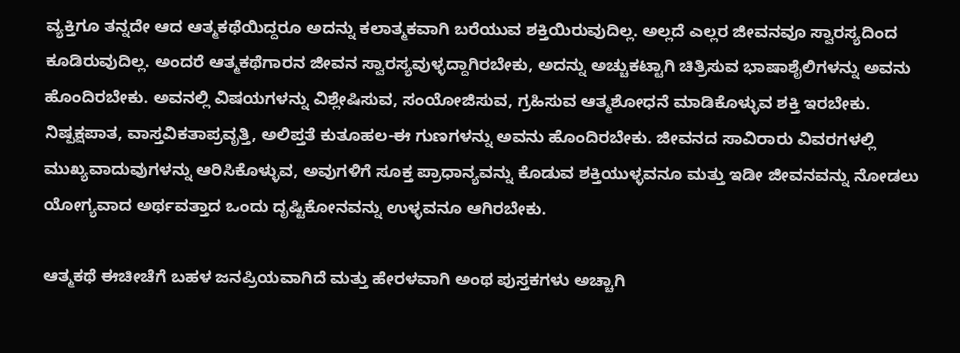ವ್ಯಕ್ತಿಗೂ ತನ್ನದೇ ಆದ ಆತ್ಮಕಥೆಯಿದ್ದರೂ ಅದನ್ನು ಕಲಾತ್ಮಕವಾಗಿ ಬರೆಯುವ ಶಕ್ತಿಯಿರುವುದಿಲ್ಲ. ಅಲ್ಲದೆ ಎಲ್ಲರ ಜೀವನವೂ ಸ್ವಾರಸ್ಯದಿಂದ ಕೂಡಿರುವುದಿಲ್ಲ. ಅಂದರೆ ಆತ್ಮಕಥೆಗಾರನ ಜೀವನ ಸ್ವಾರಸ್ಯವುಳ್ಳದ್ದಾಗಿರಬೇಕು, ಅದನ್ನು ಅಚ್ಚುಕಟ್ಟಾಗಿ ಚಿತ್ರಿಸುವ ಭಾಷಾಶೈಲಿಗಳನ್ನು ಅವನು ಹೊಂದಿರಬೇಕು. ಅವನಲ್ಲಿ ವಿಷಯಗಳನ್ನು ವಿಶ್ಲೇಷಿಸುವ, ಸಂಯೋಜಿಸುವ, ಗ್ರಹಿಸುವ ಆತ್ಮಶೋಧನೆ ಮಾಡಿಕೊಳ್ಳುವ ಶಕ್ತಿ ಇರಬೇಕು. ನಿಷ್ಪಕ್ಷಪಾತ, ವಾಸ್ತವಿಕತಾಪ್ರವೃತ್ತಿ, ಅಲಿಪ್ತತೆ ಕುತೂಹಲ-ಈ ಗುಣಗಳನ್ನು ಅವನು ಹೊಂದಿರಬೇಕು. ಜೀವನದ ಸಾವಿರಾರು ವಿವರಗಳಲ್ಲಿ ಮುಖ್ಯವಾದುವುಗಳನ್ನು ಆರಿಸಿಕೊಳ್ಳುವ, ಅವುಗಳಿಗೆ ಸೂಕ್ತ ಪ್ರಾಧಾನ್ಯವನ್ನು ಕೊಡುವ ಶಕ್ತಿಯುಳ್ಳವನೂ ಮತ್ತು ಇಡೀ ಜೀವನವನ್ನು ನೋಡಲು ಯೋಗ್ಯವಾದ ಅರ್ಥವತ್ತಾದ ಒಂದು ದೃಷ್ಟಿಕೋನವನ್ನು ಉಳ್ಳವನೂ ಆಗಿರಬೇಕು.

ಆತ್ಮಕಥೆ ಈಚೀಚೆಗೆ ಬಹಳ ಜನಪ್ರಿಯವಾಗಿದೆ ಮತ್ತು ಹೇರಳವಾಗಿ ಅಂಥ ಪುಸ್ತಕಗಳು ಅಚ್ಚಾಗಿ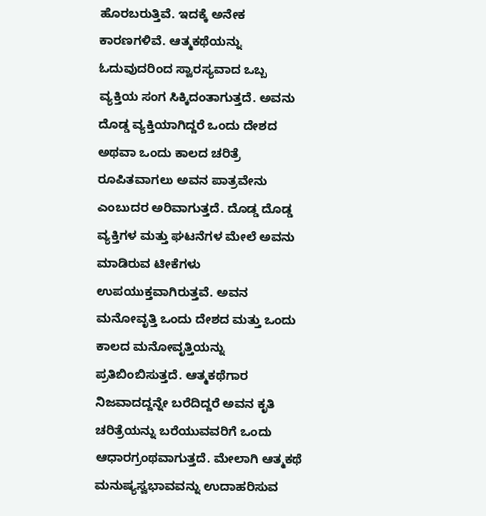ಹೊರಬರುತ್ತಿವೆ. ಇದಕ್ಕೆ ಅನೇಕ ಕಾರಣಗಳಿವೆ. ಆತ್ಮಕಥೆಯನ್ನು ಓದುವುದರಿಂದ ಸ್ವಾರಸ್ಯವಾದ ಒಬ್ಬ ವ್ಯಕ್ತಿಯ ಸಂಗ ಸಿಕ್ಕಿದಂತಾಗುತ್ತದೆ. ಅವನು ದೊಡ್ಡ ವ್ಯಕ್ತಿಯಾಗಿದ್ದರೆ ಒಂದು ದೇಶದ ಅಥವಾ ಒಂದು ಕಾಲದ ಚರಿತ್ರೆ ರೂಪಿತವಾಗಲು ಅವನ ಪಾತ್ರವೇನು ಎಂಬುದರ ಅರಿವಾಗುತ್ತದೆ. ದೊಡ್ಡ ದೊಡ್ಡ ವ್ಯಕ್ತಿಗಳ ಮತ್ತು ಘಟನೆಗಳ ಮೇಲೆ ಅವನು ಮಾಡಿರುವ ಟೀಕೆಗಳು ಉಪಯುಕ್ತವಾಗಿರುತ್ತವೆ. ಅವನ ಮನೋವೃತ್ತಿ ಒಂದು ದೇಶದ ಮತ್ತು ಒಂದು ಕಾಲದ ಮನೋವೃತ್ತಿಯನ್ನು ಪ್ರತಿಬಿಂಬಿಸುತ್ತದೆ. ಆತ್ಮಕಥೆಗಾರ ನಿಜವಾದದ್ದನ್ನೇ ಬರೆದಿದ್ದರೆ ಅವನ ಕೃತಿ ಚರಿತ್ರೆಯನ್ನು ಬರೆಯುವವರಿಗೆ ಒಂದು ಆಧಾರಗ್ರಂಥವಾಗುತ್ತದೆ. ಮೇಲಾಗಿ ಆತ್ಮಕಥೆ ಮನುಷ್ಯಸ್ವಭಾವವನ್ನು ಉದಾಹರಿಸುವ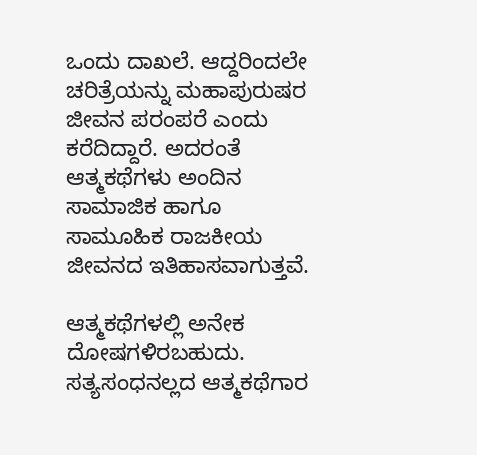ಒಂದು ದಾಖಲೆ. ಆದ್ದರಿಂದಲೇ ಚರಿತ್ರೆಯನ್ನು ಮಹಾಪುರುಷರ ಜೀವನ ಪರಂಪರೆ ಎಂದು ಕರೆದಿದ್ದಾರೆ. ಅದರಂತೆ ಆತ್ಮಕಥೆಗಳು ಅಂದಿನ ಸಾಮಾಜಿಕ ಹಾಗೂ ಸಾಮೂಹಿಕ ರಾಜಕೀಯ ಜೀವನದ ಇತಿಹಾಸವಾಗುತ್ತವೆ.

ಆತ್ಮಕಥೆಗಳಲ್ಲಿ ಅನೇಕ ದೋಷಗಳಿರಬಹುದು. ಸತ್ಯಸಂಧನಲ್ಲದ ಆತ್ಮಕಥೆಗಾರ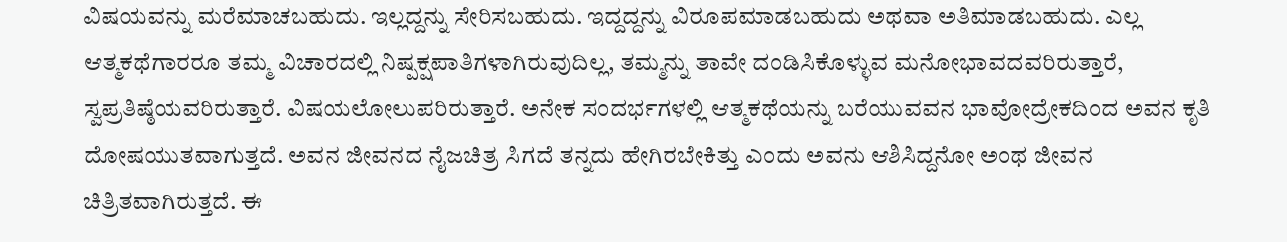ವಿಷಯವನ್ನು ಮರೆಮಾಚಬಹುದು. ಇಲ್ಲದ್ದನ್ನು ಸೇರಿಸಬಹುದು. ಇದ್ದದ್ದನ್ನು ವಿರೂಪಮಾಡಬಹುದು ಅಥವಾ ಅತಿಮಾಡಬಹುದು. ಎಲ್ಲ ಆತ್ಮಕಥೆಗಾರರೂ ತಮ್ಮ ವಿಚಾರದಲ್ಲಿ ನಿಷ್ಪಕ್ಷಪಾತಿಗಳಾಗಿರುವುದಿಲ್ಲ, ತಮ್ಮನ್ನು ತಾವೇ ದಂಡಿಸಿಕೊಳ್ಳುವ ಮನೋಭಾವದವರಿರುತ್ತಾರೆ, ಸ್ವಪ್ರತಿಷ್ಠೆಯವರಿರುತ್ತಾರೆ. ವಿಷಯಲೋಲುಪರಿರುತ್ತಾರೆ. ಅನೇಕ ಸಂದರ್ಭಗಳಲ್ಲಿ ಆತ್ಮಕಥೆಯನ್ನು ಬರೆಯುವವನ ಭಾವೋದ್ರೇಕದಿಂದ ಅವನ ಕೃತಿ ದೋಷಯುತವಾಗುತ್ತದೆ. ಅವನ ಜೀವನದ ನೈಜಚಿತ್ರ ಸಿಗದೆ ತನ್ನದು ಹೇಗಿರಬೇಕಿತ್ತು ಎಂದು ಅವನು ಆಶಿಸಿದ್ದನೋ ಅಂಥ ಜೀವನ ಚಿತ್ರಿತವಾಗಿರುತ್ತದೆ. ಈ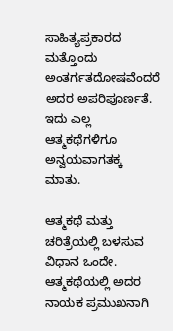ಸಾಹಿತ್ಯಪ್ರಕಾರದ ಮತ್ತೊಂದು ಅಂತರ್ಗತದೋಷವೆಂದರೆ ಅದರ ಅಪರಿಪೂರ್ಣತೆ. ಇದು ಎಲ್ಲ ಆತ್ಮಕಥೆಗಳಿಗೂ ಅನ್ವಯವಾಗತಕ್ಕ ಮಾತು.

ಆತ್ಮಕಥೆ ಮತ್ತು ಚರಿತ್ರೆಯಲ್ಲಿ ಬಳಸುವ ವಿಧಾನ ಒಂದೇ. ಆತ್ಮಕಥೆಯಲ್ಲಿ ಅದರ ನಾಯಕ ಪ್ರಮುಖನಾಗಿ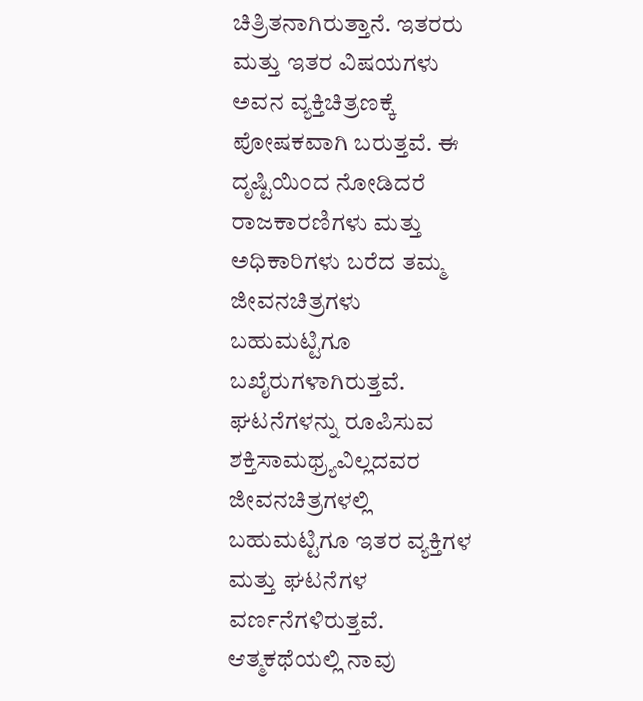ಚಿತ್ರಿತನಾಗಿರುತ್ತಾನೆ. ಇತರರು ಮತ್ತು ಇತರ ವಿಷಯಗಳು ಅವನ ವ್ಯಕ್ತಿಚಿತ್ರಣಕ್ಕೆ ಪೋಷಕವಾಗಿ ಬರುತ್ತವೆ. ಈ ದೃಷ್ಟಿಯಿಂದ ನೋಡಿದರೆ ರಾಜಕಾರಣಿಗಳು ಮತ್ತು ಅಧಿಕಾರಿಗಳು ಬರೆದ ತಮ್ಮ ಜೀವನಚಿತ್ರಗಳು ಬಹುಮಟ್ಟಿಗೂ ಬಖೈರುಗಳಾಗಿರುತ್ತವೆ. ಘಟನೆಗಳನ್ನು ರೂಪಿಸುವ ಶಕ್ತಿಸಾಮಥ್ರ್ಯವಿಲ್ಲದವರ ಜೀವನಚಿತ್ರಗಳಲ್ಲಿ ಬಹುಮಟ್ಟಿಗೂ ಇತರ ವ್ಯಕ್ತಿಗಳ ಮತ್ತು ಘಟನೆಗಳ ವರ್ಣನೆಗಳಿರುತ್ತವೆ. ಆತ್ಮಕಥೆಯಲ್ಲಿ ನಾವು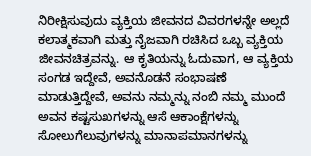ನಿರೀಕ್ಷಿಸುವುದು ವ್ಯಕ್ತಿಯ ಜೀವನದ ವಿವರಗಳನ್ನೇ ಅಲ್ಲದೆ ಕಲಾತ್ಮಕವಾಗಿ ಮತ್ತು ನೈಜವಾಗಿ ರಚಿಸಿದ ಒಬ್ಬ ವ್ಯಕ್ತಿಯ ಜೀವನಚಿತ್ರವನ್ನು. ಆ ಕೃತಿಯನ್ನು ಓದುವಾಗ, ಆ ವ್ಯಕ್ತಿಯ ಸಂಗಡ ಇದ್ದೇವೆ, ಅವನೊಡನೆ ಸಂಭಾಷಣೆ ಮಾಡುತ್ತಿದ್ದೇವೆ, ಅವನು ನಮ್ಮನ್ನು ನಂಬಿ ನಮ್ಮ ಮುಂದೆ ಅವನ ಕಷ್ಟಸುಖಗಳನ್ನು ಆಸೆ ಆಕಾಂಕ್ಷೆಗಳನ್ನು ಸೋಲುಗೆಲುವುಗಳನ್ನು ಮಾನಾಪಮಾನಗಳನ್ನು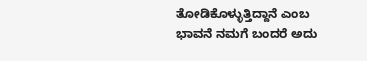ತೋಡಿಕೊಳ್ಳುತ್ತಿದ್ದಾನೆ ಎಂಬ ಭಾವನೆ ನಮಗೆ ಬಂದರೆ ಅದು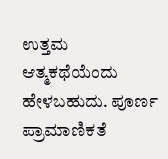ಉತ್ತಮ ಆತ್ಮಕಥೆಯೆಂದು ಹೇಳಬಹುದು. ಪೂರ್ಣ ಪ್ರಾಮಾಣಿಕತೆ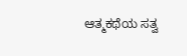ಆತ್ಮಕಥೆಯ ಸತ್ವ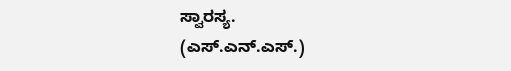ಸ್ವಾರಸ್ಯ.
(ಎಸ್.ಎನ್.ಎಸ್.)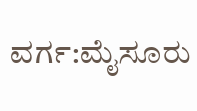ವರ್ಗ:ಮೈಸೂರು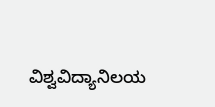ವಿಶ್ವವಿದ್ಯಾನಿಲಯ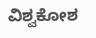ವಿಶ್ವಕೋಶ